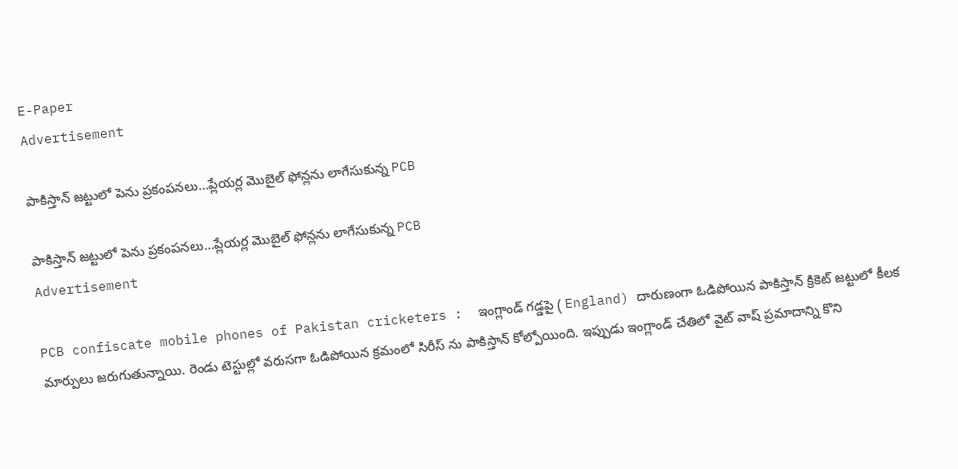E-Paper
Advertisement

పాకిస్తాన్ జ‌ట్టులో పెను ప్ర‌కంప‌న‌లు…ప్లేయ‌ర్ల మొబైల్ ఫోన్లను లాగేసుకున్న PCB

పాకిస్తాన్ జ‌ట్టులో పెను ప్ర‌కంప‌న‌లు…ప్లేయ‌ర్ల మొబైల్ ఫోన్లను లాగేసుకున్న PCB
Advertisement

PCB confiscate mobile phones of Pakistan cricketers :  ఇంగ్లాండ్ గడ్డపై ( England) దారుణంగా ఓడిపోయిన పాకిస్తాన్ క్రికెట్ జట్టులో కీలక మార్పులు జరుగుతున్నాయి. రెండు టెస్టుల్లో వరుసగా ఓడిపోయిన క్రమంలో సిరీస్ ను పాకిస్తాన్ కోల్పోయింది. ఇప్పుడు ఇంగ్లాండ్ చేతిలో వైట్ వాష్ ప్రమాదాన్ని కొని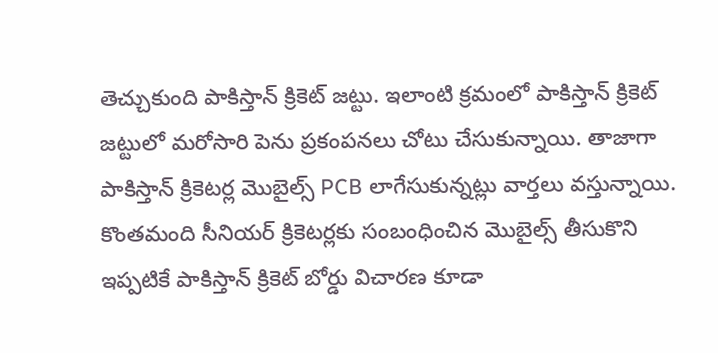తెచ్చుకుంది పాకిస్తాన్ క్రికెట్ జట్టు. ఇలాంటి క్రమంలో పాకిస్తాన్ క్రికెట్ జట్టులో మరోసారి పెను ప్రకంపనలు చోటు చేసుకున్నాయి. తాజాగా పాకిస్తాన్ క్రికెటర్ల మొబైల్స్ PCB లాగేసుకున్నట్లు వార్తలు వస్తున్నాయి. కొంతమంది సీనియర్ క్రికెటర్లకు సంబంధించిన మొబైల్స్ తీసుకొని ఇప్పటికే పాకిస్తాన్ క్రికెట్ బోర్డు విచారణ కూడా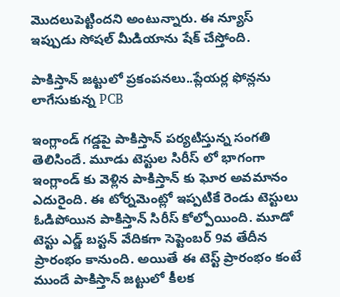మొదలుపెట్టిందని అంటున్నారు. ఈ న్యూస్ ఇప్పుడు సోషల్ మీడియాను షేక్ చేస్తోంది.

పాకిస్తాన్ జ‌ట్టులో ప్ర‌కంప‌న‌లు..ప్లేయ‌ర్ల ఫోన్లను లాగేసుకున్న PCB

ఇంగ్లాండ్ గడ్డపై పాకిస్తాన్ పర్యటిస్తున్న సంగతి తెలిసిందే. మూడు టెస్టుల సిరీస్ లో భాగంగా ఇంగ్లాండ్ కు వెళ్లిన పాకిస్తాన్ కు ఘోర అవమానం ఎదురైంది. ఈ టోర్నమెంట్లో ఇప్పటికే రెండు టెస్టులు ఓడిపోయిన పాకిస్తాన్ సిరీస్ కోల్పోయింది. మూడో టెస్టు ఎడ్జ్ బస్టన్ వేదికగా సెప్టెంబర్ 9వ తేదీన ప్రారంభం కానుంది. అయితే ఈ టెస్ట్ ప్రారంభం కంటే ముందే పాకిస్తాన్ జట్టులో కీలక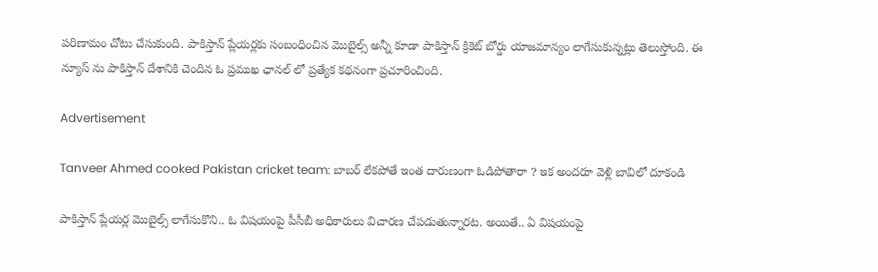పరిణామం చోటు చేసుకుంది. పాకిస్తాన్ ప్లేయర్లకు సంబంధించిన మొబైల్స్ అన్నీ కూడా పాకిస్తాన్ క్రికెట్ బోర్డు యాజమాన్యం లాగేసుకున్నట్లు తెలుస్తోంది. ఈ న్యూస్ ను పాకిస్తాన్ దేశానికి చెందిన ఓ ప్రముఖ ఛానల్ లో ప్రత్యేక కథనంగా ప్రచూరించింది.

Advertisement

Tanveer Ahmed cooked Pakistan cricket team: బాబ‌ర్ లేక‌పోతే ఇంత దారుణంగా ఓడిపోతారా ? ఇక అంద‌రూ వెళ్లి బావిలో దూకండి

పాకిస్తాన్ ప్లేయర్ల మొబైల్స్ లాగేసుకొని.. ఓ విషయంపై పీసీబీ అధికారులు విచారణ చేపడుతున్నారట. అయితే.. ఏ విషయంపై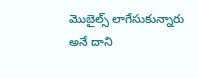మొబైల్స్ లాగేసుకున్నారు అనే దాని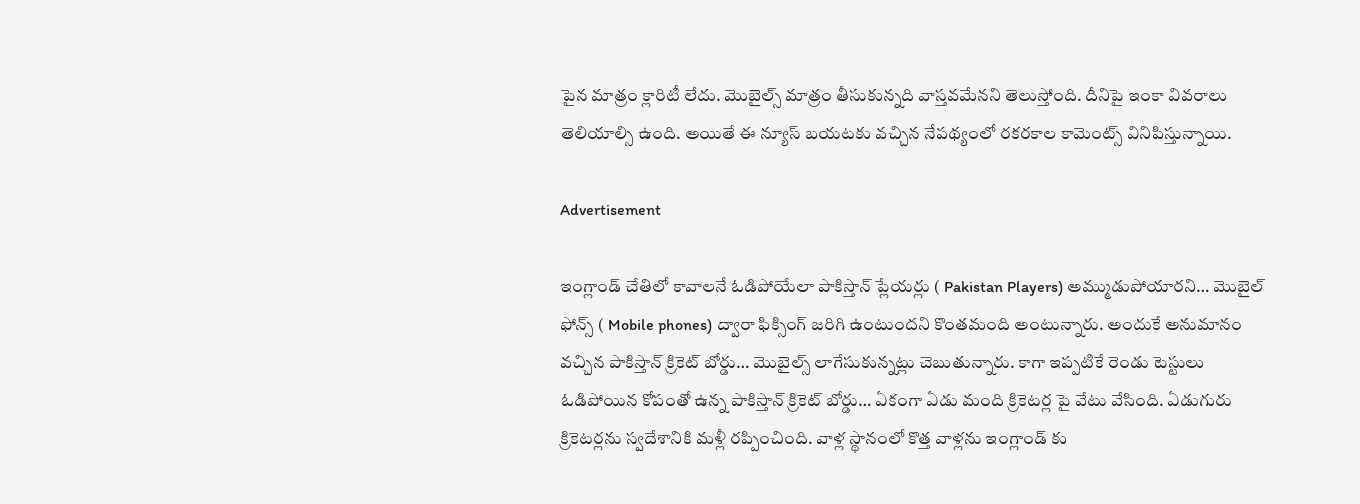పైన మాత్రం క్లారిటీ లేదు. మొబైల్స్ మాత్రం తీసుకున్నది వాస్తవమేనని తెలుస్తోంది. దీనిపై ఇంకా వివరాలు తెలియాల్సి ఉంది. అయితే ఈ న్యూస్ బయటకు వచ్చిన నేపథ్యంలో రకరకాల కామెంట్స్ వినిపిస్తున్నాయి.

Advertisement

ఇంగ్లాండ్ చేతిలో కావాలనే ఓడిపోయేలా పాకిస్తాన్ ప్లేయర్లు ( Pakistan Players) అమ్ముడుపోయారని… మొబైల్ ఫోన్స్ ( Mobile phones) ద్వారా ఫిక్సింగ్ జరిగి ఉంటుందని కొంతమంది అంటున్నారు. అందుకే అనుమానం వచ్చిన పాకిస్తాన్ క్రికెట్ బోర్డు… మొబైల్స్ లాగేసుకున్నట్లు చెబుతున్నారు. కాగా ఇప్పటికే రెండు టెస్టులు ఓడిపోయిన కోపంతో ఉన్న పాకిస్తాన్ క్రికెట్ బోర్డు… ఏకంగా ఏడు మంది క్రికెటర్ల పై వేటు వేసింది. ఏడుగురు క్రికెటర్లను స్వదేశానికి మళ్లీ రప్పించింది. వాళ్ల స్థానంలో కొత్త వాళ్లను ఇంగ్లాండ్ కు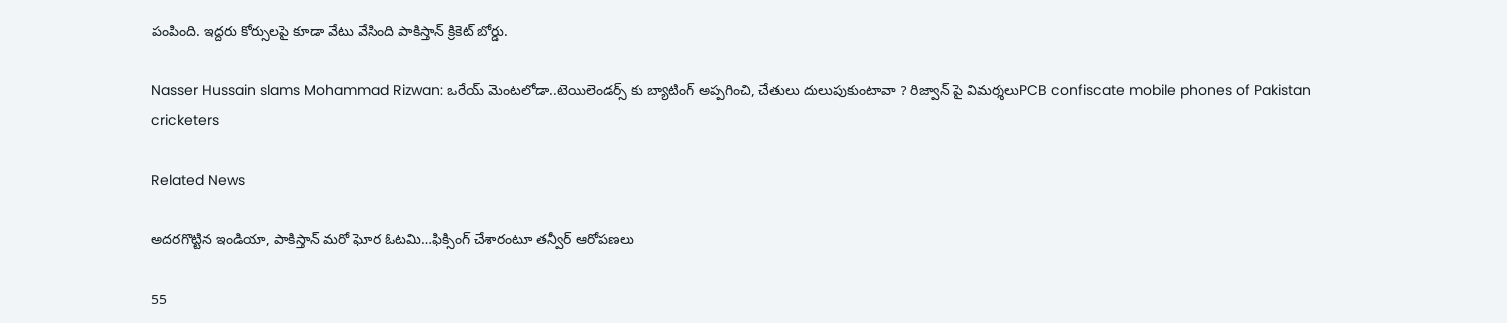పంపింది. ఇద్దరు కోర్సులపై కూడా వేటు వేసింది పాకిస్తాన్ క్రికెట్ బోర్డు.

Nasser Hussain slams Mohammad Rizwan: ఒరేయ్ మెంట‌లోడా..టెయిలెండర్స్ కు బ్యాటింగ్ అప్ప‌గించి, చేతులు దులుపుకుంటావా ? రిజ్వాన్ పై విమ‌ర్శ‌లుPCB confiscate mobile phones of Pakistan cricketers

Related News

అదరగొట్టిన ఇండియా, పాకిస్తాన్ మరో ఘోర ఓటమి…ఫిక్సింగ్ చేశారంటూ త‌న్వీర్ ఆరోప‌ణ‌లు

55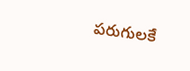ప‌రుగుల‌కే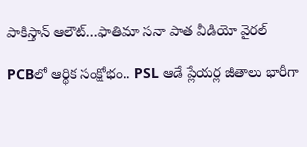పాకిస్తాన్ ఆలౌట్…ఫాతిమా స‌నా పాత వీడియో వైర‌ల్

PCBలో ఆర్థిక సంక్షోభం.. PSL ఆడే ప్లేయ‌ర్ల జీతాలు భారీగా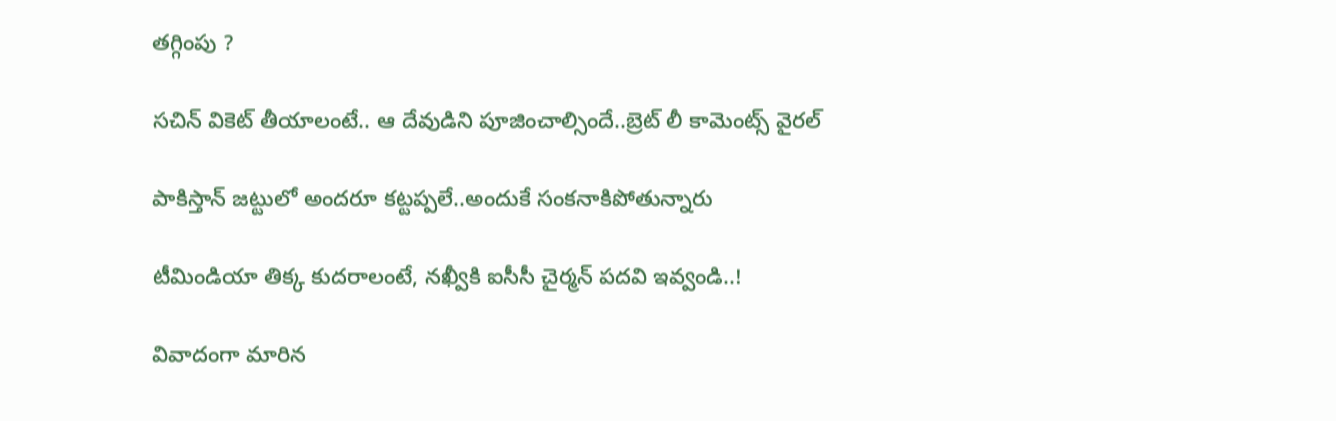త‌గ్గింపు ?

సచిన్ వికెట్ తీయాలంటే.. ఆ దేవుడిని పూజించాల్సిందే..బ్రెట్ లీ కామెంట్స్ వైరల్

పాకిస్తాన్ జ‌ట్టులో అంద‌రూ క‌ట్టప్ప‌లే..అందుకే సంక‌నాకిపోతున్నారు

టీమిండియా తిక్క కుదరాలంటే, నఖ్వీకి ఐసీసీ చైర్మన్ పదవి ఇవ్వండి..!

వివాదంగా మారిన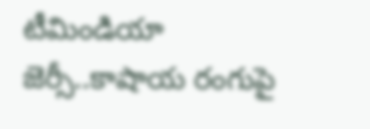టీమిండియా జెర్సీ..కాషాయ రంగుపై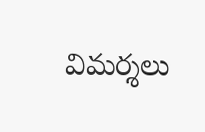విమ‌ర్శ‌లు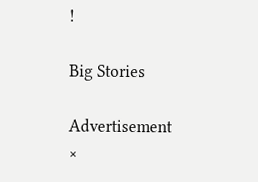!

Big Stories

Advertisement
×